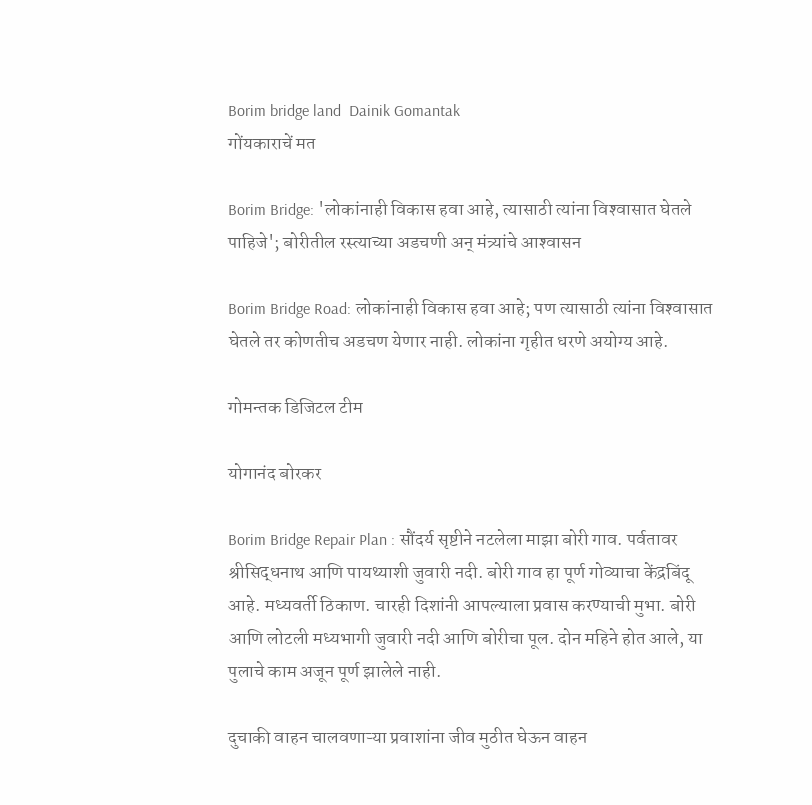Borim bridge land  Dainik Gomantak
गोंयकाराचें मत

Borim Bridge: 'लोकांनाही विकास हवा आहे, त्यासाठी त्यांना विश्‍वासात घेतले पाहिजे'; बोरीतील रस्त्याच्या अडचणी अन् मंत्र्यांचे आश्‍वासन

Borim Bridge Road: लोकांनाही विकास हवा आहे; पण त्यासाठी त्यांना विश्‍वासात घेतले तर कोणतीच अडचण येणार नाही. लोकांना गृहीत धरणे अयोग्य आहे.

गोमन्तक डिजिटल टीम

योगानंद बोरकर

Borim Bridge Repair Plan : सौंदर्य सृष्टीने नटलेला माझा बोरी गाव. पर्वतावर श्रीसिद्धनाथ आणि पायथ्याशी जुवारी नदी. बोरी गाव हा पूर्ण गोव्याचा केंद्रबिंदू आहे. मध्यवर्ती ठिकाण. चारही दिशांनी आपल्याला प्रवास करण्याची मुभा. बोरी आणि लोटली मध्यभागी जुवारी नदी आणि बोरीचा पूल. दोन महिने होत आले, या पुलाचे काम अजून पूर्ण झालेले नाही.

दुचाकी वाहन चालवणाऱ्या प्रवाशांना जीव मुठीत घेऊन वाहन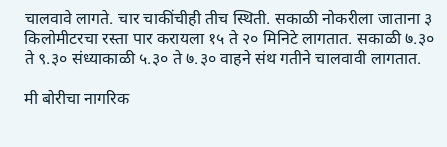चालवावे लागते. चार चाकींचीही तीच स्थिती. सकाळी नोकरीला जाताना ३ किलोमीटरचा रस्ता पार करायला १५ ते २० मिनिटे लागतात. सकाळी ७.३० ते ९.३० संध्याकाळी ५.३० ते ७.३० वाहने संथ गतीने चालवावी लागतात.

मी बोरीचा नागरिक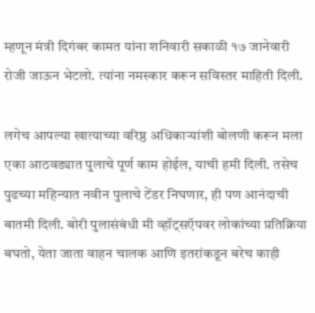म्हणून मंत्री दिगंबर कामत यांना शनिवारी सकाळी १७ जानेवारी रोजी जाऊन भेटलो. त्यांना नमस्कार करून सविस्तर माहिती दिली.

लगेच आपल्या खात्याच्या वरिष्ठ अधिकाऱ्यांशी बोलणी करून मला एका आठवड्यात पुलाचे पूर्ण काम होईल, याची हमी दिली. तसेच पुढच्या महिन्यात नवीन पुलाचे टेंडर निघणार, ही पण आनंदाची बातमी दिली. बोरी पुलासंबंधी मी व्हॉट्सऍपवर लोकांच्या प्रतिक्रिया बघतो, येता जाता वाहन चालक आणि इतरांकडून बरेच काही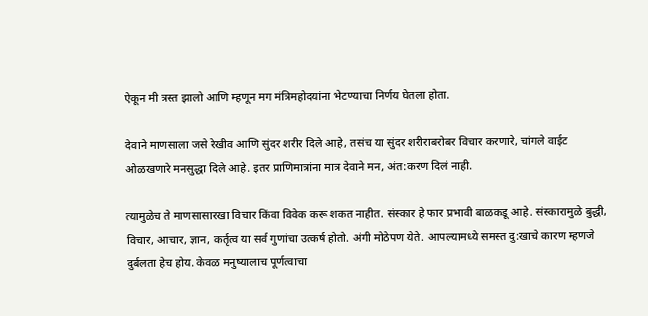ऐकून मी त्रस्त झालो आणि म्हणून मग मंत्रिमहोदयांना भेटण्याचा निर्णय घेतला होता.

देवाने माणसाला जसे रेखीव आणि सुंदर शरीर दिले आहे, तसंच या सुंदर शरीराबरोबर विचार करणारे, चांगले वाईट ओळखणारे मनसुद्धा दिले आहे. इतर प्राणिमात्रांना मात्र देवाने मन, अंत:करण दिलं नाही.

त्यामुळेच ते माणसासारखा विचार किंवा विवेक करू शकत नाहीत. संस्कार हे फार प्रभावी बाळकडू आहे. संस्कारामुळे बुद्धी, विचार, आचार, ज्ञान, कर्तृत्व या सर्व गुणांचा उत्कर्ष होतो. अंगी मोठेपण येते. आपल्यामध्ये समस्त दु:खाचे कारण म्हणजे दुर्बलता हेच होय. केवळ मनुष्यालाच पूर्णत्वाचा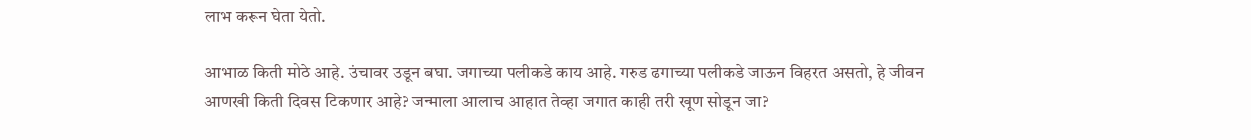लाभ करून घेता येतो.

आभाळ किती मोठे आहे. उंचावर उडून बघा. जगाच्या पलीकडे काय आहे. गरुड ढगाच्या पलीकडे जाऊन विहरत असतो, हे जीवन आणखी किती दिवस टिकणार आहे? जन्माला आलाच आहात तेव्हा जगात काही तरी खूण सोडून जा?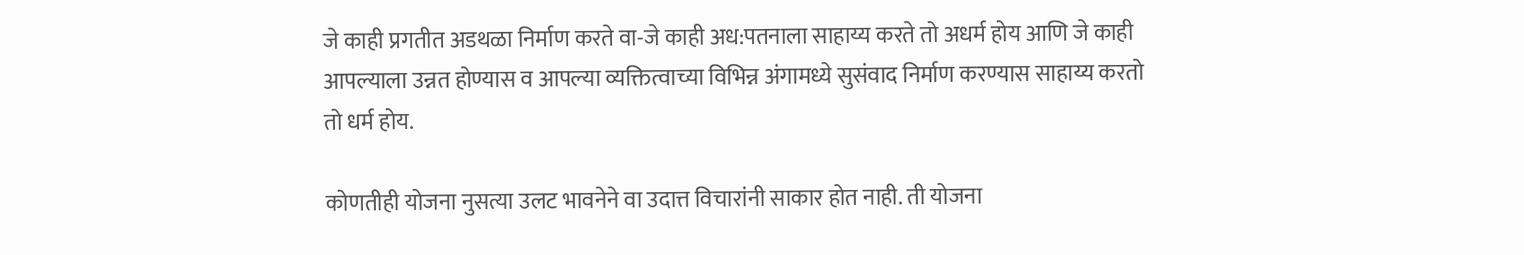जे काही प्रगतीत अडथळा निर्माण करते वा-जे काही अध:पतनाला साहाय्य करते तो अधर्म होय आणि जे काही आपल्याला उन्नत होण्यास व आपल्या व्यक्तित्वाच्या विभिन्न अंगामध्ये सुसंवाद निर्माण करण्यास साहाय्य करतो तो धर्म होय.

कोणतीही योजना नुसत्या उलट भावनेने वा उदात्त विचारांनी साकार होत नाही. ती योजना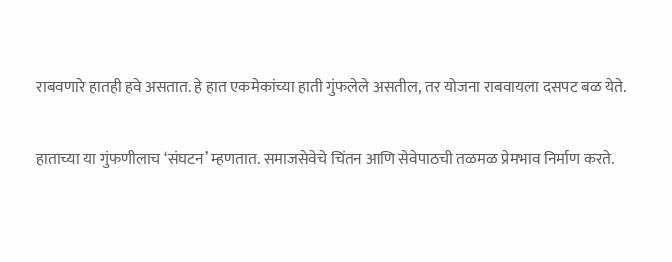राबवणारे हातही हवे असतात. हे हात एकमेकांच्या हाती गुंफलेले असतील, तर योजना राबवायला दसपट बळ येते.

हाताच्या या गुंफणीलाच ‘संघटन’ म्हणतात. समाजसेवेचे चिंतन आणि सेवेपाठची तळमळ प्रेमभाव निर्माण करते.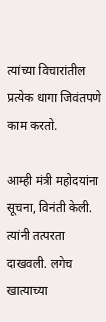त्यांच्या विचारांतील प्रत्येक धागा जिवंतपणे काम करतो.

आम्ही मंत्री महोदयांना सूचना, विनंती केली. त्यांनी तत्परता दाखवली. लगेच खात्याच्या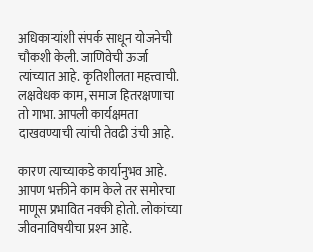अधिकाऱ्यांशी संपर्क साधून योजनेची चौकशी केली. जाणिवेची ऊर्जा त्यांच्यात आहे. कृतिशीलता महत्त्वाची. लक्षवेधक काम, समाज हितरक्षणाचा तो गाभा. आपली कार्यक्षमता दाखवण्याची त्यांची तेवढी उंची आहे.

कारण त्याच्याकडे कार्यानुभव आहे. आपण भक्तीने काम केले तर समोरचा माणूस प्रभावित नक्की होतो. लोकांच्या जीवनाविषयीचा प्रश्‍न आहे.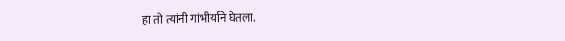हा तो त्यांनी गांभीर्याने घेतला.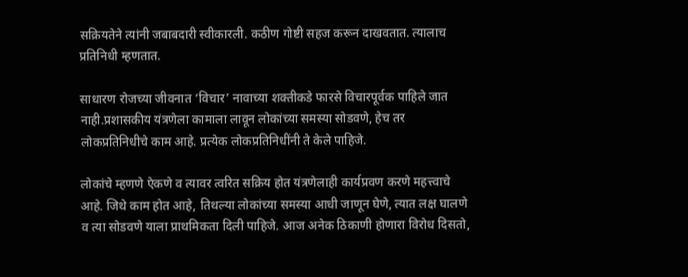सक्रियतेने त्यांनी जबाबदारी स्वीकारली. कठीण गोष्टी सहज करून दाखवतात. त्यालाच प्रतिनिधी म्हणतात.

साधारण रोजच्या जीवनात ‘विचार’ नावाच्या शक्तीकडे फारसे विचारपूर्वक पाहिले जात नाही.प्रशासकीय यंत्रणेला कामाला लावून लोकांच्या समस्या सोडवणे, हेच तर लोकप्रतिनिधीचे काम आहे. प्रत्येक लोकप्रतिनिधींनी ते केले पाहिजे.

लोकांचे म्हणणे ऐकणे व त्यावर त्वरित सक्रिय होत यंत्रणेलाही कार्यप्रवण करणे महत्त्वाचे आहे. जिथे काम होत आहे, तिथल्या लोकांच्या समस्या आधी जाणून घेणे, त्यात लक्ष घालणे व त्या सोडवणे याला प्राथमिकता दिली पाहिजे. आज अनेक ठिकाणी होणारा विरोध दिसतो,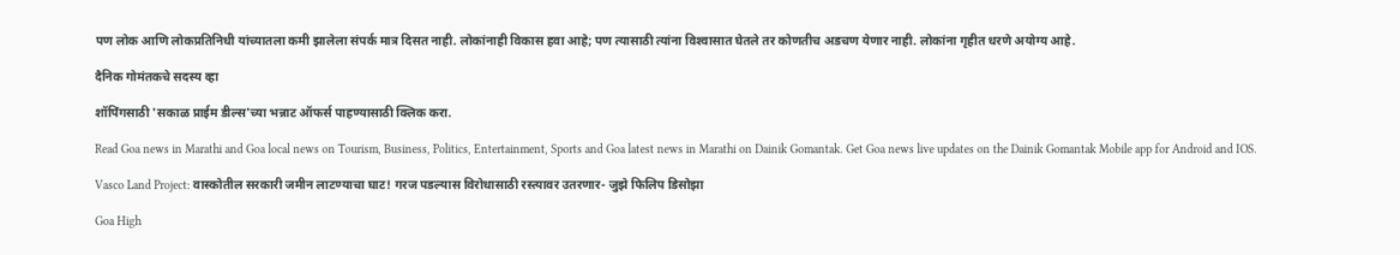पण लोक आणि लोकप्रतिनिधी यांच्यातला कमी झालेला संपर्क मात्र दिसत नाही. लोकांनाही विकास हवा आहे; पण त्यासाठी त्यांना विश्‍वासात घेतले तर कोणतीच अडचण येणार नाही. लोकांना गृहीत धरणे अयोग्य आहे.

दैनिक गोमंतकचे सदस्य व्हा

शॉपिंगसाठी 'सकाळ प्राईम डील्स'च्या भन्नाट ऑफर्स पाहण्यासाठी क्लिक करा.

Read Goa news in Marathi and Goa local news on Tourism, Business, Politics, Entertainment, Sports and Goa latest news in Marathi on Dainik Gomantak. Get Goa news live updates on the Dainik Gomantak Mobile app for Android and IOS.

Vasco Land Project: वास्कोतील सरकारी जमीन लाटण्याचा घाट! गरज पडल्यास विरोधासाठी रस्त्यावर उतरणार- जुझे फिलिप डिसोझा

Goa High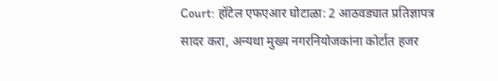Court: हॉटेल एफएआर घोटाळा: 2 आठवड्यात प्रतिज्ञापत्र सादर करा, अन्यथा मुख्य नगरनियोजकांना कोर्टात हजर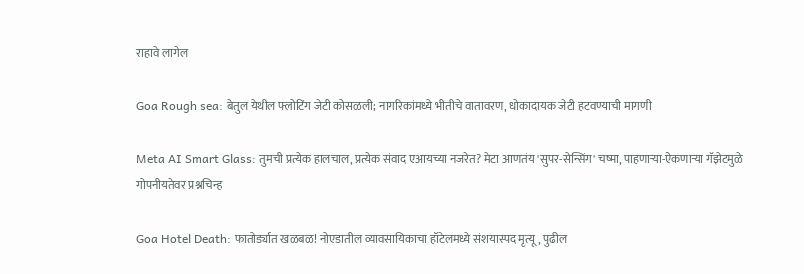राहावे लागेल

Goa Rough sea: बेतुल येथील फ्लोटिंग जेटी कोसळली; नागरिकांमध्ये भीतीचे वातावरण, धोकादायक जेटी हटवण्याची मागणी

Meta AI Smart Glass: तुमची प्रत्येक हालचाल, प्रत्येक संवाद एआयच्या नजरेत? मेटा आणतंय 'सुपर-सेन्सिंग' चष्मा, पाहणाऱ्या-ऐकणाऱ्या गॅझेटमुळे गोपनीयतेवर प्रश्नचिन्ह

Goa Hotel Death: फातोर्ड्यात खळबळ! नोएडातील व्यावसायिकाचा हॉटेलमध्ये संशयास्पद मृत्यू, पुढील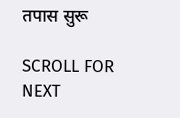तपास सुरू

SCROLL FOR NEXT